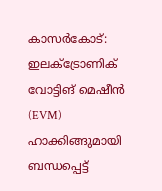കാസർകോട്: ഇലക്ട്രോണിക് വോട്ടിങ് മെഷീൻ (EVM) ഹാക്കിങ്ങുമായി ബന്ധപ്പെട്ട്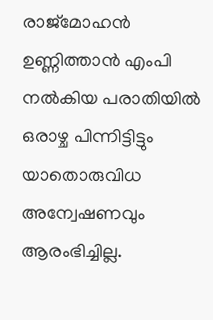രാജ്മോഹൻ ഉണ്ണിത്താൻ എംപി നൽകിയ പരാതിയിൽ ഒരാഴ്ച പിന്നിട്ടിട്ടും യാതൊരുവിധ അന്വേഷണവും ആരംഭിച്ചില്ല.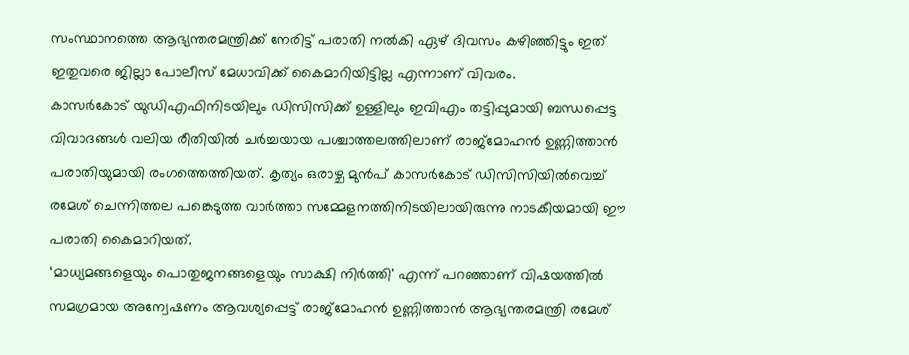സംസ്ഥാനത്തെ ആഭ്യന്തരമന്ത്രിക്ക് നേരിട്ട് പരാതി നൽകി ഏഴ് ദിവസം കഴിഞ്ഞിട്ടും ഇത് ഇതുവരെ ജില്ലാ പോലീസ് മേധാവിക്ക് കൈമാറിയിട്ടില്ല എന്നാണ് വിവരം.
കാസർകോട് യുഡിഎഫിനിടയിലും ഡിസിസിക്ക് ഉള്ളിലും ഇവിഎം തട്ടിപ്പുമായി ബന്ധപ്പെട്ട വിവാദങ്ങൾ വലിയ രീതിയിൽ ചർച്ചയായ പശ്ചാത്തലത്തിലാണ് രാജ്മോഹൻ ഉണ്ണിത്താൻ പരാതിയുമായി രംഗത്തെത്തിയത്. കൃത്യം ഒരാഴ്ച മുൻപ് കാസർകോട് ഡിസിസിയിൽവെച്ച് രമേശ് ചെന്നിത്തല പങ്കെടുത്ത വാർത്താ സമ്മേളനത്തിനിടയിലായിരുന്നു നാടകീയമായി ഈ പരാതി കൈമാറിയത്.
‘മാധ്യമങ്ങളെയും പൊതുജനങ്ങളെയും സാക്ഷി നിർത്തി' എന്ന് പറഞ്ഞാണ് വിഷയത്തിൽ സമഗ്രമായ അന്വേഷണം ആവശ്യപ്പെട്ട് രാജ്മോഹൻ ഉണ്ണിത്താൻ ആഭ്യന്തരമന്ത്രി രമേശ്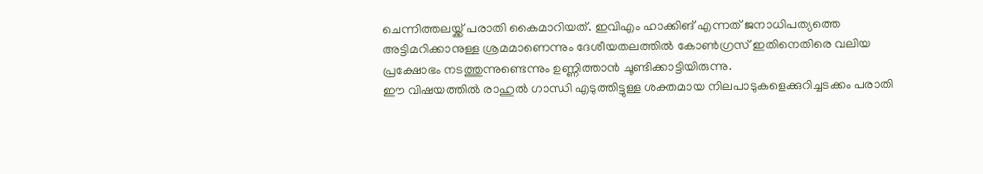ചെന്നിത്തലയ്ക്ക് പരാതി കൈമാറിയത്. ഇവിഎം ഹാക്കിങ് എന്നത് ജനാധിപത്യത്തെ അട്ടിമറിക്കാനുള്ള ശ്രമമാണെന്നും ദേശീയതലത്തിൽ കോൺഗ്രസ് ഇതിനെതിരെ വലിയ പ്രക്ഷോഭം നടത്തുന്നുണ്ടെന്നും ഉണ്ണിത്താൻ ചൂണ്ടിക്കാട്ടിയിരുന്നു.
ഈ വിഷയത്തിൽ രാഹുൽ ഗാന്ധി എടുത്തിട്ടുള്ള ശക്തമായ നിലപാടുകളെക്കുറിച്ചടക്കം പരാതി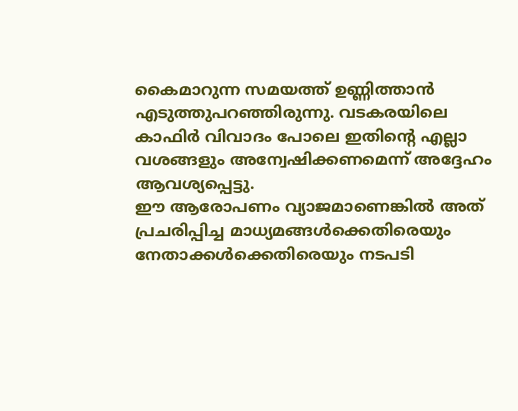കൈമാറുന്ന സമയത്ത് ഉണ്ണിത്താൻ എടുത്തുപറഞ്ഞിരുന്നു. വടകരയിലെ കാഫിർ വിവാദം പോലെ ഇതിന്റെ എല്ലാ വശങ്ങളും അന്വേഷിക്കണമെന്ന് അദ്ദേഹം ആവശ്യപ്പെട്ടു.
ഈ ആരോപണം വ്യാജമാണെങ്കിൽ അത് പ്രചരിപ്പിച്ച മാധ്യമങ്ങൾക്കെതിരെയും നേതാക്കൾക്കെതിരെയും നടപടി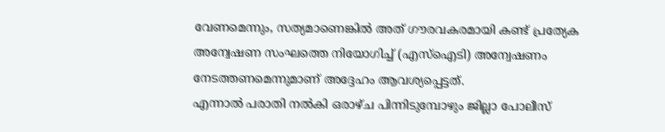വേണമെന്നും, സത്യമാണെങ്കിൽ അത് ഗൗരവകരമായി കണ്ട് പ്രത്യേക അന്വേഷണ സംഘത്തെ നിയോഗിച്ച് (എസ്ഐടി) അന്വേഷണം നേടത്തണമെന്നുമാണ് അദ്ദേഹം ആവശ്യപ്പെട്ടത്.
എന്നാൽ പരാതി നൽകി ഒരാഴ്ച പിന്നിടുമ്പോഴും ജില്ലാ പോലീസ്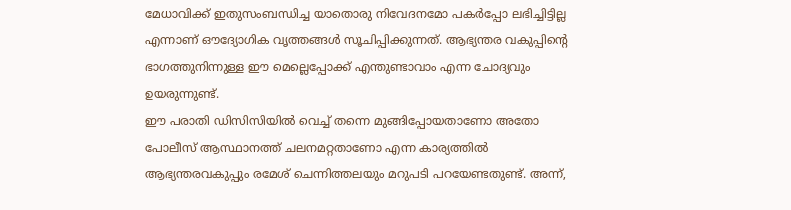മേധാവിക്ക് ഇതുസംബന്ധിച്ച യാതൊരു നിവേദനമോ പകർപ്പോ ലഭിച്ചിട്ടില്ല എന്നാണ് ഔദ്യോഗിക വൃത്തങ്ങൾ സൂചിപ്പിക്കുന്നത്. ആഭ്യന്തര വകുപ്പിന്റെ ഭാഗത്തുനിന്നുള്ള ഈ മെല്ലെപ്പോക്ക് എന്തുണ്ടാവാം എന്ന ചോദ്യവും ഉയരുന്നുണ്ട്.
ഈ പരാതി ഡിസിസിയിൽ വെച്ച് തന്നെ മുങ്ങിപ്പോയതാണോ അതോ പോലീസ് ആസ്ഥാനത്ത് ചലനമറ്റതാണോ എന്ന കാര്യത്തിൽ ആഭ്യന്തരവകുപ്പും രമേശ് ചെന്നിത്തലയും മറുപടി പറയേണ്ടതുണ്ട്. അന്ന്,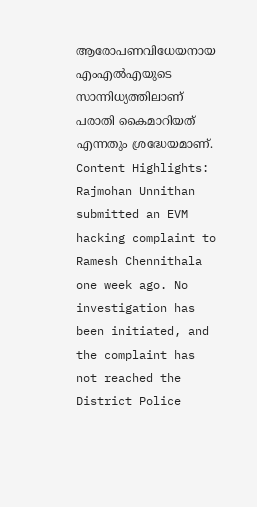ആരോപണവിധേയനായ എംഎൽഎയുടെ സാന്നിധ്യത്തിലാണ് പരാതി കൈമാറിയത് എന്നതും ശ്രദ്ധേയമാണ്.
Content Highlights: Rajmohan Unnithan submitted an EVM hacking complaint to Ramesh Chennithala one week ago. No investigation has been initiated, and the complaint has not reached the District Police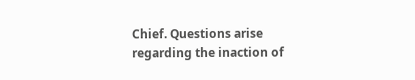Chief. Questions arise regarding the inaction of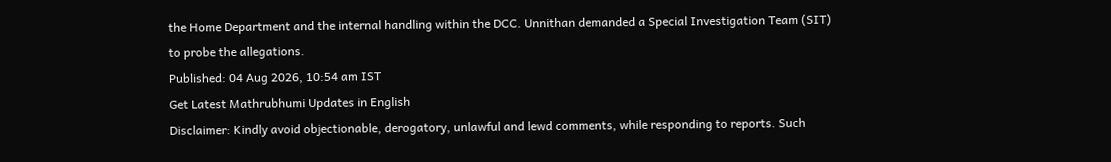the Home Department and the internal handling within the DCC. Unnithan demanded a Special Investigation Team (SIT) to probe the allegations.
Published: 04 Aug 2026, 10:54 am IST
Get Latest Mathrubhumi Updates in English
Disclaimer: Kindly avoid objectionable, derogatory, unlawful and lewd comments, while responding to reports. Such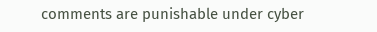comments are punishable under cyber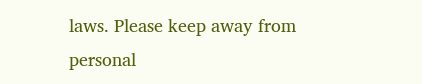laws. Please keep away from personal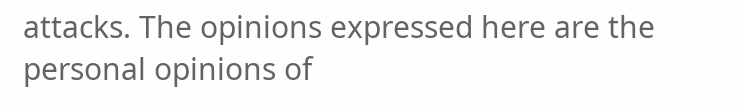attacks. The opinions expressed here are the personal opinions of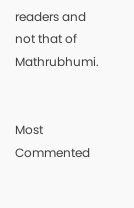readers and not that of Mathrubhumi.


Most Commented